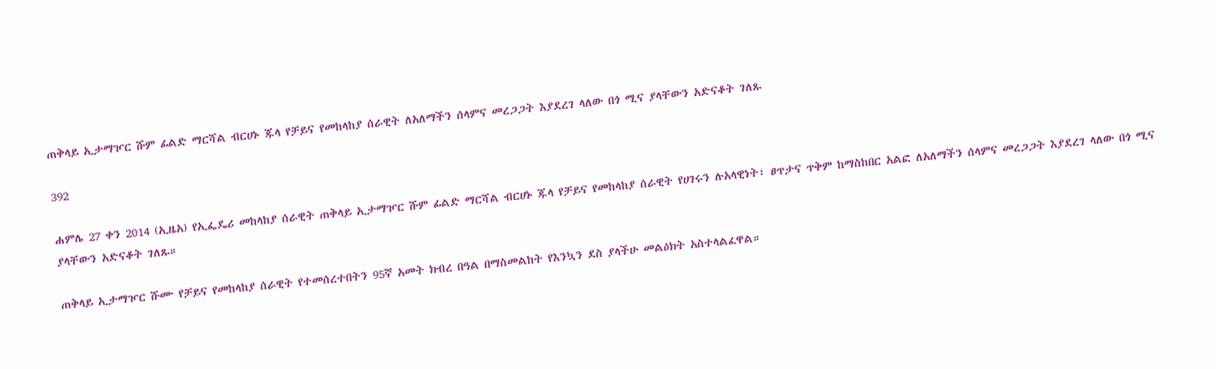ጠቅላይ ኢታማዦር ሹም ፊልድ ማርሻል ብርሀኑ ጁላ የቻይና የመከላከያ ሰራዊት ለአለማችን ሰላምና መረጋጋት እያደረገ ላለው በጎ ሚና ያላቸውን አድናቆት ገለጹ

392

ሐምሌ 27 ቀን 2014 (ኢዜአ) የኢፌዴሪ መከላከያ ሰራዊት ጠቅላይ ኢታማዦር ሹም ፊልድ ማርሻል ብርሀኑ ጁላ የቻይና የመከላከያ ሰራዊት የሀገሩን ሉአላዊነት፣ ፀጥታና ጥቅም ከማስከበር አልፎ ለአለማችን ሰላምና መረጋጋት እያደረገ ላለው በጎ ሚና ያላቸውን አድናቆት ገለጹ።

ጠቅላይ ኢታማዦር ሹሙ የቻይና የመከላከያ ሰራዊት የተመሰረተበትን 95ኛ አመት ክብረ በዓል በማስመልከት የእንኳን ደስ ያላችሁ መልዕክት አስተላልፈዋል።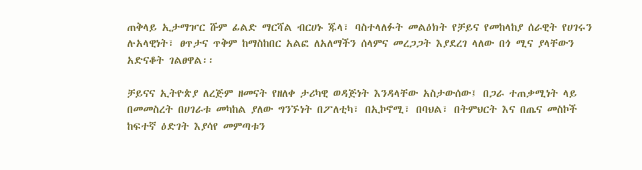ጠቅላይ ኢታማዦር ሹም ፊልድ ማርሻል ብርሀኑ ጁላ፣ ባስተላለፉት መልዕክት የቻይና የመከላከያ ሰራዊት የሀገሩን ሉአላዊነት፣ ፀጥታና ጥቅም ከማስከበር አልፎ ለአለማችን ሰላምና መረጋጋት እያደረገ ላለው በጎ ሚና ያላቸውን አድናቆት ገልፀዋል፡፡

ቻይናና ኢትዮጵያ ለረጅም ዘመናት የዘለቀ ታሪካዊ ወዳጅነት እንዳላቸው አስታውሰው፤ በጋራ ተጠቃሚነት ላይ በመመስረት በሀገራቱ መካከል ያለው ግንኙነት በፖለቲካ፣ በኢኮኖሚ፣ በባህል፣ በትምህርት እና በጤና መስኮች ከፍተኛ ዕድገት እያሳየ መምጣቱን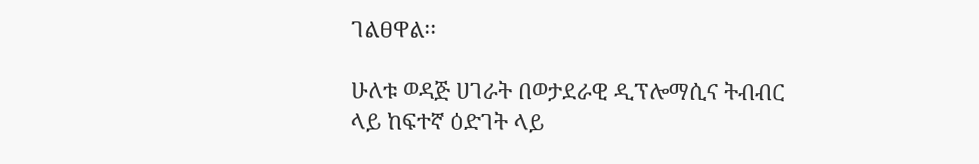ገልፀዋል፡፡

ሁለቱ ወዳጅ ሀገራት በወታደራዊ ዲፕሎማሲና ትብብር ላይ ከፍተኛ ዕድገት ላይ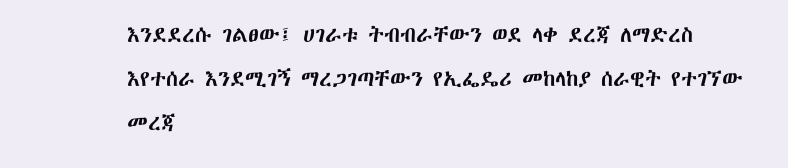እንደደረሱ ገልፀው፤ ሀገራቱ ትብብራቸውን ወደ ላቀ ደረጃ ለማድረስ እየተሰራ እንደሚገኝ ማረጋገጣቸውን የኢፌዴሪ መከላከያ ሰራዊት የተገኘው መረጃ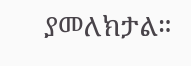ያመለክታል።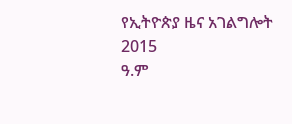የኢትዮጵያ ዜና አገልግሎት
2015
ዓ.ም